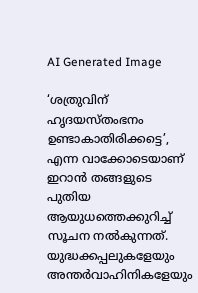AI Generated Image

‘ശത്രുവിന് ഹൃദയസ്തംഭനം ഉണ്ടാകാതിരിക്കട്ടെ’, എന്ന വാക്കോടെയാണ് ഇറാന്‍ തങ്ങളുടെ പുതിയ ആയുധത്തെക്കുറിച്ച് സൂചന നല്‍കുന്നത്. യുദ്ധക്കപ്പലുകളേയും അന്തര്‍വാഹിനികളേയും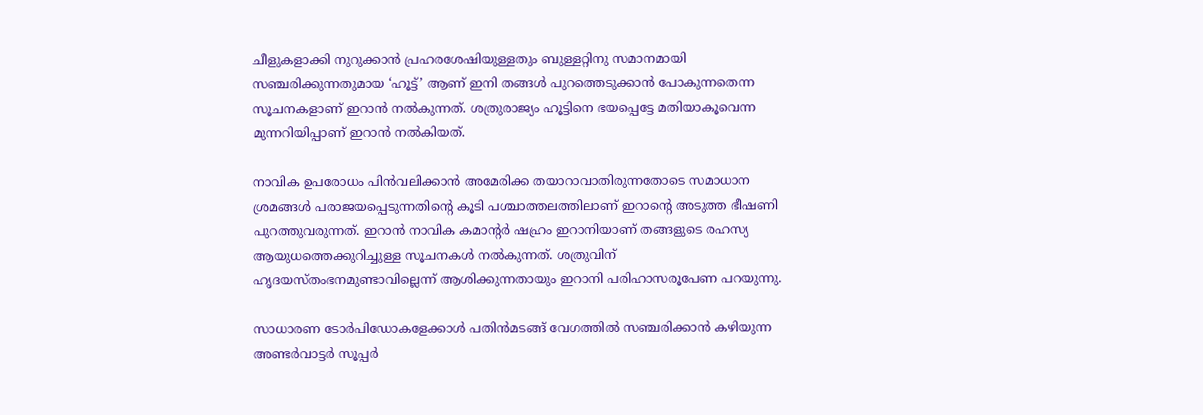ചീളുകളാക്കി നുറുക്കാന്‍ പ്രഹരശേഷിയുള്ളതും ബുള്ളറ്റിനു സമാനമായി സഞ്ചരിക്കുന്നതുമായ ‘ഹൂട്ട്’ ആണ് ഇനി തങ്ങള്‍ പുറത്തെടുക്കാന്‍ പോകുന്നതെന്ന സൂചനകളാണ് ഇറാന്‍ നല്‍കുന്നത്. ശത്രുരാജ്യം ഹൂട്ടിനെ ഭയപ്പെട്ടേ മതിയാകൂവെന്ന മുന്നറിയിപ്പാണ് ഇറാന്‍ നല്‍കിയത്.

നാവിക ഉപരോധം പിന്‍വലിക്കാന്‍ അമേരിക്ക തയാറാവാതിരുന്നതോടെ സമാധാന ശ്രമങ്ങള്‍ പരാജയപ്പെടുന്നതിന്റെ കൂടി പശ്ചാത്തലത്തിലാണ് ഇറാന്റെ അടുത്ത ഭീഷണി പുറത്തുവരുന്നത്. ഇറാന്‍ നാവിക കമാന്‍റര്‍ ഷഹ്രം ഇറാനിയാണ് തങ്ങളുടെ രഹസ്യ ആയുധത്തെക്കുറിച്ചുള്ള സൂചനകള്‍ നല്‍കുന്നത്. ശത്രുവിന് ഹൃദയസ്തംഭനമുണ്ടാവില്ലെന്ന് ആശിക്കുന്നതായും ഇറാനി പരിഹാസരൂപേണ പറയുന്നു.

സാധാരണ ടോര്‍പിഡോകളേക്കാള്‍ പതിന്‍മടങ്ങ് വേഗത്തില്‍ സഞ്ചരിക്കാന്‍ കഴിയുന്ന അണ്ടര്‍വാട്ടര്‍ സൂപ്പര്‍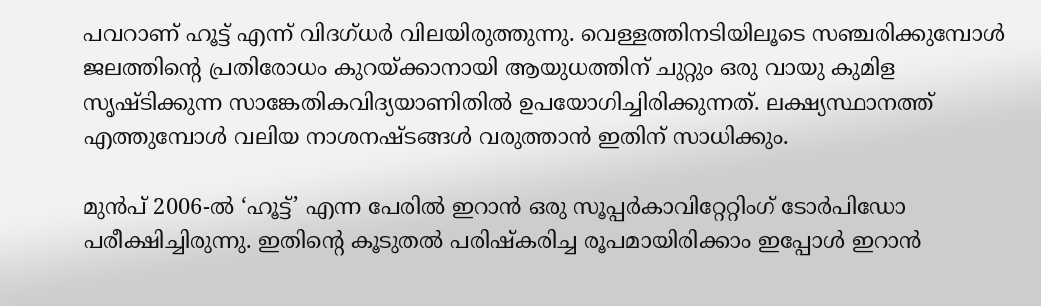പവറാണ് ഹൂട്ട് എന്ന് വിദഗ്ധര്‍ വിലയിരുത്തുന്നു. വെള്ളത്തിനടിയിലൂടെ സഞ്ചരിക്കുമ്പോൾ ജലത്തിന്റെ പ്രതിരോധം കുറയ്ക്കാനായി ആയുധത്തിന് ചുറ്റും ഒരു വായു കുമിള സൃഷ്ടിക്കുന്ന സാങ്കേതികവിദ്യയാണിതില്‍ ഉപയോഗിച്ചിരിക്കുന്നത്. ലക്ഷ്യസ്ഥാനത്ത് എത്തുമ്പോൾ വലിയ നാശനഷ്ടങ്ങൾ വരുത്താൻ ഇതിന് സാധിക്കും.

മുന്‍പ് 2006-ൽ ‘ഹൂട്ട്’ എന്ന പേരിൽ ഇറാന്‍ ഒരു സൂപ്പർകാവിറ്റേറ്റിംഗ് ടോർപിഡോ പരീക്ഷിച്ചിരുന്നു. ഇതിന്റെ കൂടുതൽ പരിഷ്കരിച്ച രൂപമായിരിക്കാം ഇപ്പോള്‍ ഇറാൻ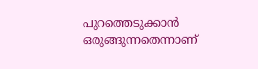പുറത്തെടുക്കാൻ ഒരുങ്ങുന്നതെന്നാണ്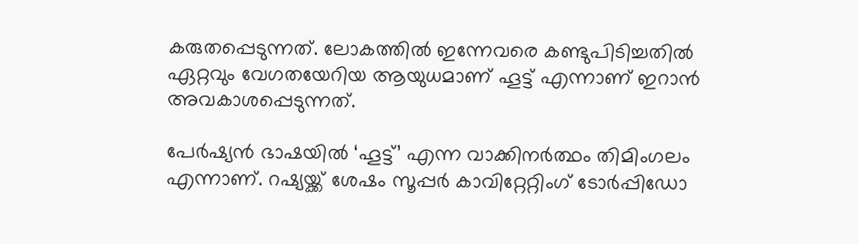കരുതപ്പെടുന്നത്. ലോകത്തില്‍ ഇന്നേവരെ കണ്ടുപിടിച്ചതില്‍ ഏറ്റവും വേഗതയേറിയ ആയുധമാണ് ഹൂട്ട് എന്നാണ് ഇറാന്‍ അവകാശപ്പെടുന്നത്.

പേര്‍ഷ്യന്‍ ഭാഷയില്‍ ‘ഹൂട്ട്’ എന്ന വാക്കിനര്‍ത്ഥം തിമിംഗലം എന്നാണ്. റഷ്യയ്ക്ക് ശേഷം സൂപ്പർ കാവിറ്റേറ്റിംഗ് ടോർപ്പിഡോ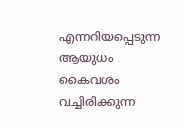എന്നറിയപ്പെടുന്ന ആയുധം കൈവശം വച്ചിരിക്കുന്ന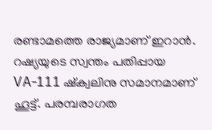രണ്ടാമത്തെ രാജ്യമാണ് ഇറാൻ. റഷ്യയുടെ സ്വന്തം പതിപ്പായ VA-111 ഷ്ക്വലിനു സമാനമാണ് ഹൂട്ട്. പരമ്പരാഗത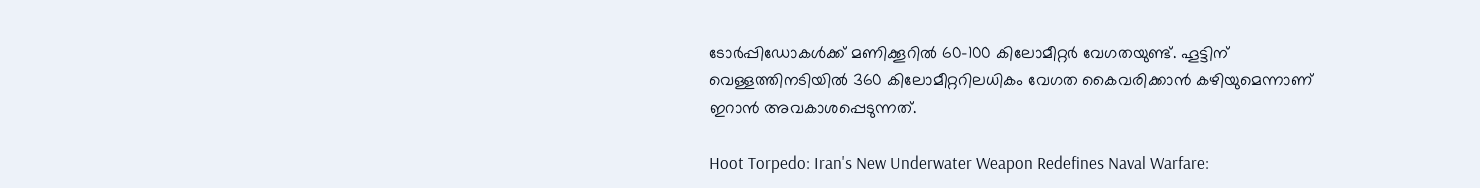ടോർപ്പിഡോകൾക്ക് മണിക്കൂറിൽ 60-100 കിലോമീറ്റർ വേഗതയുണ്ട്. ഹൂട്ടിന് വെള്ളത്തിനടിയില്‍ 360 കിലോമീറ്ററിലധികം വേഗത കൈവരിക്കാൻ കഴിയുമെന്നാണ് ഇറാൻ അവകാശപ്പെടുന്നത്.

Hoot Torpedo: Iran's New Underwater Weapon Redefines Naval Warfare: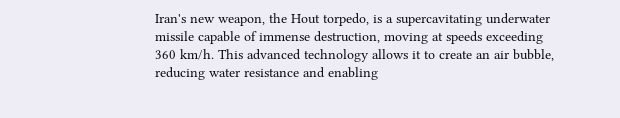Iran's new weapon, the Hout torpedo, is a supercavitating underwater missile capable of immense destruction, moving at speeds exceeding 360 km/h. This advanced technology allows it to create an air bubble, reducing water resistance and enabling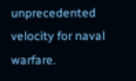unprecedented velocity for naval warfare.